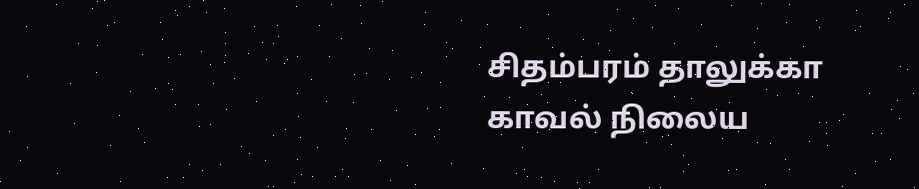சிதம்பரம் தாலுக்கா காவல் நிலைய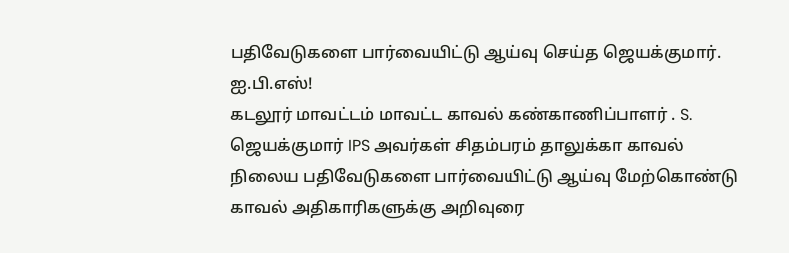பதிவேடுகளை பார்வையிட்டு ஆய்வு செய்த ஜெயக்குமார். ஐ.பி.எஸ்!
கடலூர் மாவட்டம் மாவட்ட காவல் கண்காணிப்பாளர் . S. ஜெயக்குமார் IPS அவர்கள் சிதம்பரம் தாலுக்கா காவல் நிலைய பதிவேடுகளை பார்வையிட்டு ஆய்வு மேற்கொண்டு காவல் அதிகாரிகளுக்கு அறிவுரை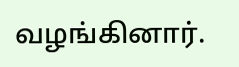வழங்கினார்.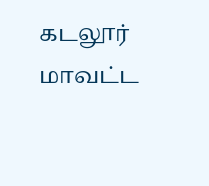கடலூர் மாவட்ட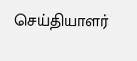செய்தியாளர்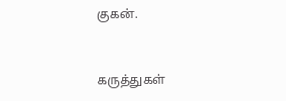குகன்.


கருத்துகள்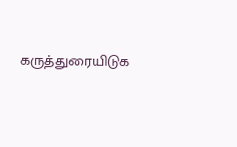கருத்துரையிடுக